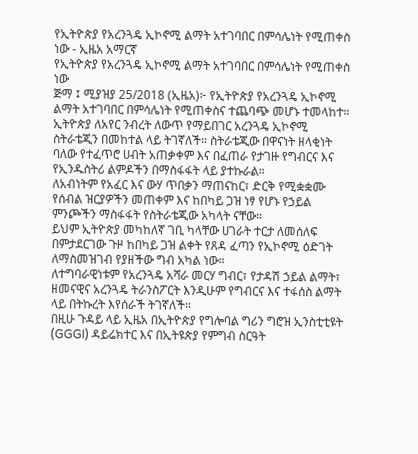የኢትዮጵያ የአረንጓዴ ኢኮኖሚ ልማት አተገባበር በምሳሌነት የሚጠቀስ ነው - ኢዜአ አማርኛ
የኢትዮጵያ የአረንጓዴ ኢኮኖሚ ልማት አተገባበር በምሳሌነት የሚጠቀስ ነው
ጅማ ፤ ሚያዝያ 25/2018 (ኢዜአ)፦ የኢትዮጵያ የአረንጓዴ ኢኮኖሚ ልማት አተገባበር በምሳሌነት የሚጠቀስና ተጨባጭ መሆኑ ተመላከተ።
ኢትዮጵያ ለአየር ንብረት ለውጥ የማይበገር አረንጓዴ ኢኮኖሚ ስትራቴጂን በመከተል ላይ ትገኛለች። ስትራቴጂው በዋናነት ዘላቂነት ባለው የተፈጥሮ ሀብት አጠቃቀም እና በፈጠራ የታገዙ የግብርና እና የኢንዱስትሪ ልምዶችን በማስፋፋት ላይ ያተኩራል።
ለአብነትም የአፈር እና ውሃ ጥበቃን ማጠናከር፣ ድርቅ የሚቋቋሙ የሰብል ዝርያዎችን መጠቀም እና ከበካይ ጋዝ ነፃ የሆኑ የኃይል ምንጮችን ማስፋፋት የስትራቴጂው አካላት ናቸው።
ይህም ኢትዮጵያ መካከለኛ ገቢ ካላቸው ሀገራት ተርታ ለመሰለፍ በምታደርገው ጉዞ ከበካይ ጋዝ ልቀት የጸዳ ፈጣን የኢኮኖሚ ዕድገት ለማስመዝገብ የያዘችው ግብ አካል ነው።
ለተግባራዊነቱም የአረንጓዴ አሻራ መርሃ ግብር፣ የታዳሽ ኃይል ልማት፣ ዘመናዊና አረንጓዴ ትራንስፖርት እንዲሁም የግብርና እና ተፋሰስ ልማት ላይ በትኩረት እየሰራች ትገኛለች።
በዚሁ ጉዳይ ላይ ኢዜአ በኢትዮጵያ የግሎባል ግሪን ግሮዝ ኢንስቲቲዩት (GGGI) ዳይሬክተር እና በኢትዩጵያ የምግብ ስርዓት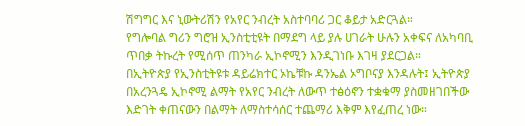ሽግግር እና ኒውትሪሽን የአየር ንብረት አስተባባሪ ጋር ቆይታ አድርጓል።
የግሎባል ግሪን ግሮዝ ኢንስቲቲዩት በማደግ ላይ ያሉ ሀገራት ሁሉን አቀፍና ለአካባቢ ጥበቃ ትኩረት የሚሰጥ ጠንካራ ኢኮኖሚን እንዲገነቡ እገዛ ያደርጋል።
በኢትዮጵያ የኢንስቲትዩቱ ዳይሬክተር ኦኬቹኩ ዳንኤል ኦግቦናያ እንዳሉት፤ ኢትዮጵያ በአረንጓዴ ኢኮኖሚ ልማት የአየር ንብረት ለውጥ ተፅዕኖን ተቋቁማ ያስመዘገበችው እድገት ቀጠናውን በልማት ለማስተሳሰር ተጨማሪ እቅም እየፈጠረ ነው።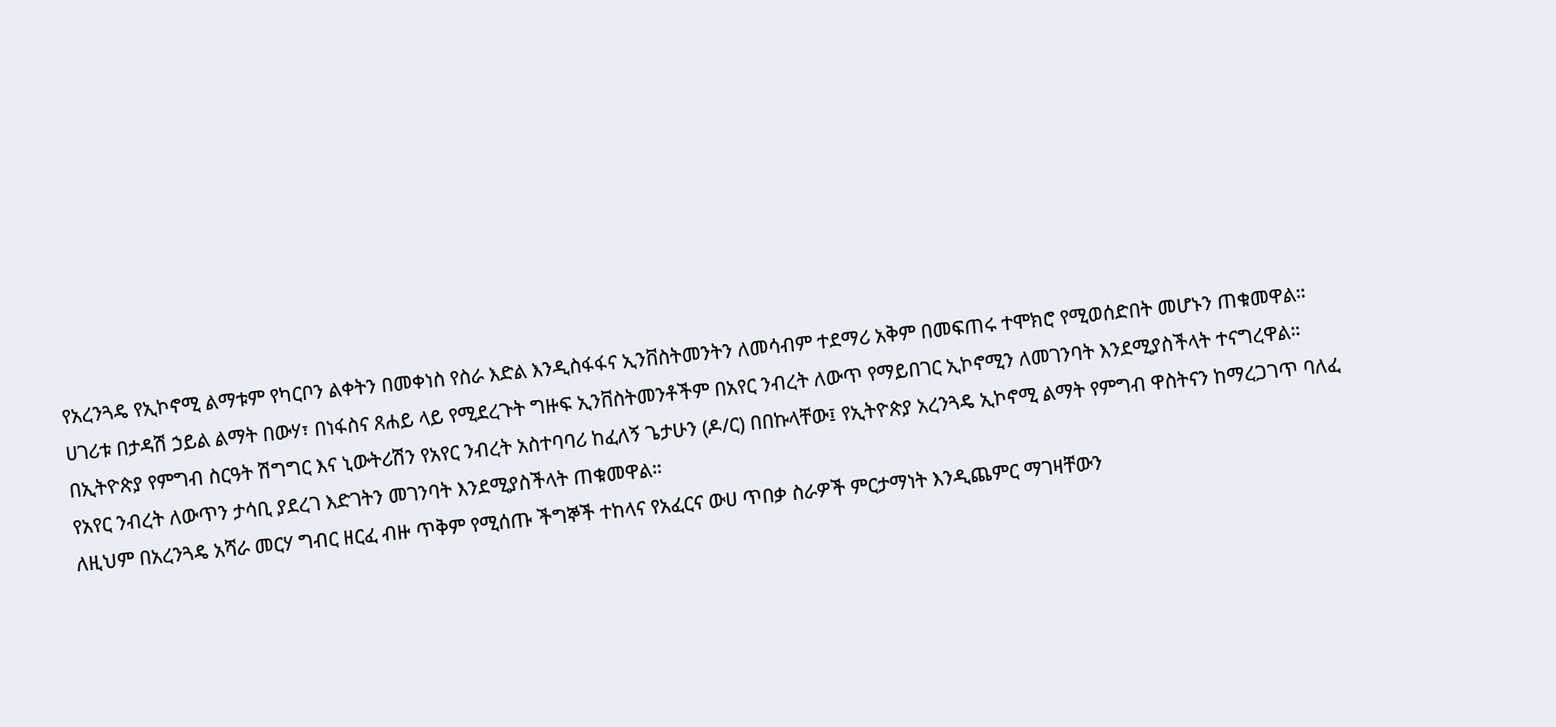የአረንጓዴ የኢኮኖሚ ልማቱም የካርቦን ልቀትን በመቀነስ የስራ እድል እንዲስፋፋና ኢንቨስትመንትን ለመሳብም ተደማሪ አቅም በመፍጠሩ ተሞክሮ የሚወሰድበት መሆኑን ጠቁመዋል።
ሀገሪቱ በታዳሽ ኃይል ልማት በውሃ፣ በነፋስና ጸሐይ ላይ የሚደረጉት ግዙፍ ኢንቨስትመንቶችም በአየር ንብረት ለውጥ የማይበገር ኢኮኖሚን ለመገንባት እንደሚያስችላት ተናግረዋል።
በኢትዮጵያ የምግብ ስርዓት ሽግግር እና ኒውትሪሽን የአየር ንብረት አስተባባሪ ከፈለኝ ጌታሁን (ዶ/ር) በበኩላቸው፤ የኢትዮጵያ አረንጓዴ ኢኮኖሚ ልማት የምግብ ዋስትናን ከማረጋገጥ ባለፈ የአየር ንብረት ለውጥን ታሳቢ ያደረገ እድገትን መገንባት እንደሚያስችላት ጠቁመዋል።
ለዚህም በአረንጓዴ አሻራ መርሃ ግብር ዘርፈ ብዙ ጥቅም የሚሰጡ ችግኞች ተከላና የአፈርና ውሀ ጥበቃ ስራዎች ምርታማነት እንዲጨምር ማገዛቸውን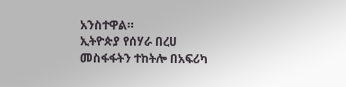አንስተዋል።
ኢትዮጵያ የሰሃራ በረሀ መስፋፋትን ተከትሎ በአፍሪካ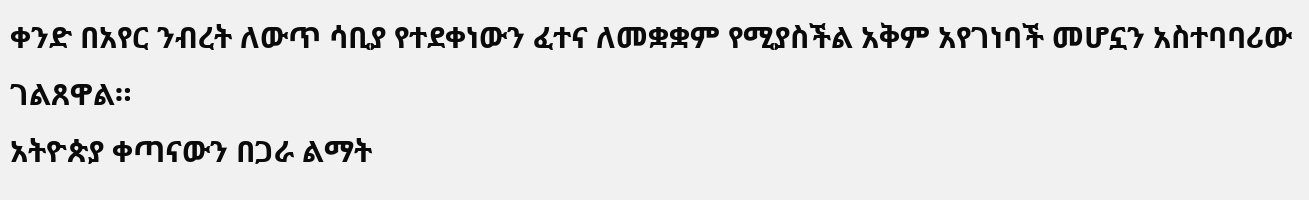ቀንድ በአየር ንብረት ለውጥ ሳቢያ የተደቀነውን ፈተና ለመቋቋም የሚያስችል አቅም አየገነባች መሆኗን አስተባባሪው ገልጸዋል።
አትዮጵያ ቀጣናውን በጋራ ልማት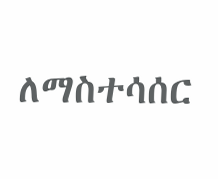ለማስተሳሰር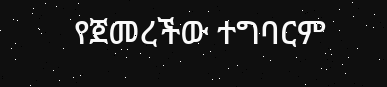የጀመረችው ተግባርም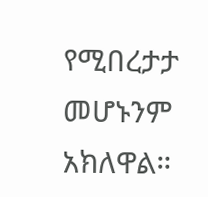የሚበረታታ መሆኑንም አክለዋል።